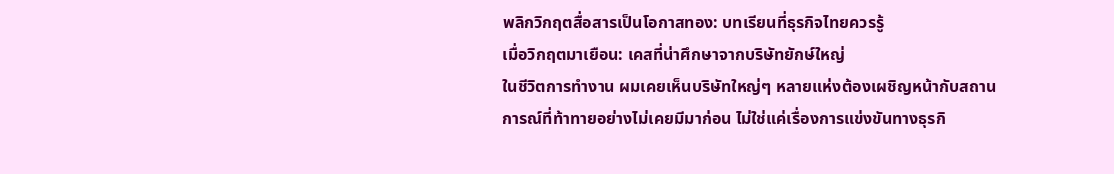พลิกวิกฤตสื่อสารเป็นโอกาสทอง: บทเรียนที่ธุรกิจไทยควรรู้
เมื่อวิกฤตมาเยือน: เคสที่น่าศึกษาจากบริษัทยักษ์ใหญ่
ในชีวิตการทำงาน ผมเคยเห็นบริษัทใหญ่ๆ หลายแห่งต้องเผชิญหน้ากับสถานการณ์ที่ท้าทายอย่างไม่เคยมีมาก่อน ไม่ใช่แค่เรื่องการแข่งขันทางธุรกิ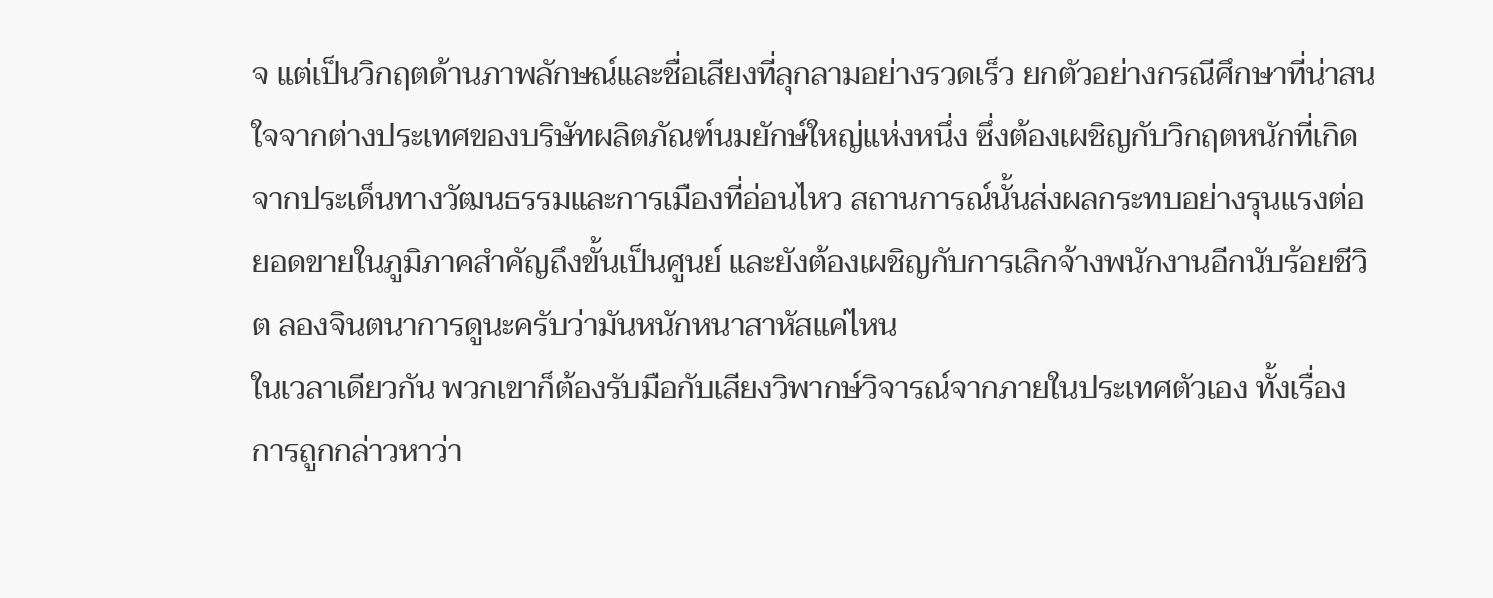จ แต่เป็นวิกฤตด้านภาพลักษณ์และชื่อเสียงที่ลุกลามอย่างรวดเร็ว ยกตัวอย่างกรณีศึกษาที่น่าสนใจจากต่างประเทศของบริษัทผลิตภัณฑ์นมยักษ์ใหญ่แห่งหนึ่ง ซึ่งต้องเผชิญกับวิกฤตหนักที่เกิดจากประเด็นทางวัฒนธรรมและการเมืองที่อ่อนไหว สถานการณ์นั้นส่งผลกระทบอย่างรุนแรงต่อยอดขายในภูมิภาคสำคัญถึงขั้นเป็นศูนย์ และยังต้องเผชิญกับการเลิกจ้างพนักงานอีกนับร้อยชีวิต ลองจินตนาการดูนะครับว่ามันหนักหนาสาหัสแค่ไหน
ในเวลาเดียวกัน พวกเขาก็ต้องรับมือกับเสียงวิพากษ์วิจารณ์จากภายในประเทศตัวเอง ทั้งเรื่องการถูกกล่าวหาว่า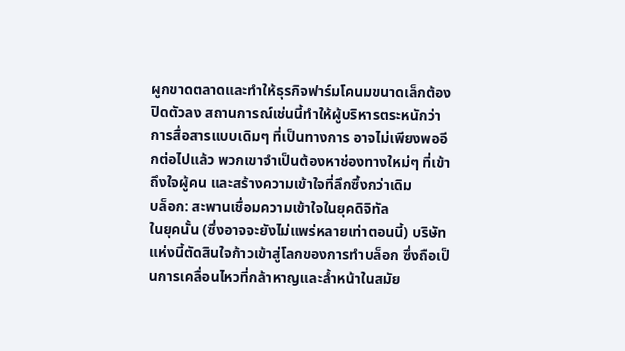ผูกขาดตลาดและทำให้ธุรกิจฟาร์มโคนมขนาดเล็กต้องปิดตัวลง สถานการณ์เช่นนี้ทำให้ผู้บริหารตระหนักว่าการสื่อสารแบบเดิมๆ ที่เป็นทางการ อาจไม่เพียงพออีกต่อไปแล้ว พวกเขาจำเป็นต้องหาช่องทางใหม่ๆ ที่เข้าถึงใจผู้คน และสร้างความเข้าใจที่ลึกซึ้งกว่าเดิม
บล็อก: สะพานเชื่อมความเข้าใจในยุคดิจิทัล
ในยุคนั้น (ซึ่งอาจจะยังไม่แพร่หลายเท่าตอนนี้) บริษัทแห่งนี้ตัดสินใจก้าวเข้าสู่โลกของการทำบล็อก ซึ่งถือเป็นการเคลื่อนไหวที่กล้าหาญและล้ำหน้าในสมัย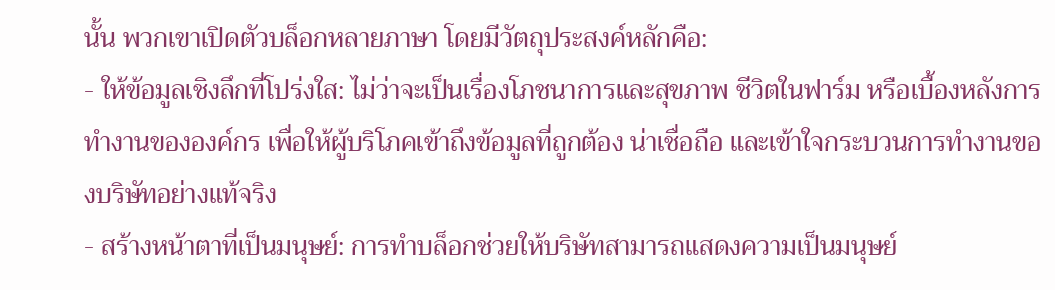นั้น พวกเขาเปิดตัวบล็อกหลายภาษา โดยมีวัตถุประสงค์หลักคือ:
- ให้ข้อมูลเชิงลึกที่โปร่งใส: ไม่ว่าจะเป็นเรื่องโภชนาการและสุขภาพ ชีวิตในฟาร์ม หรือเบื้องหลังการทำงานขององค์กร เพื่อให้ผู้บริโภคเข้าถึงข้อมูลที่ถูกต้อง น่าเชื่อถือ และเข้าใจกระบวนการทำงานของบริษัทอย่างแท้จริง
- สร้างหน้าตาที่เป็นมนุษย์: การทำบล็อกช่วยให้บริษัทสามารถแสดงความเป็นมนุษย์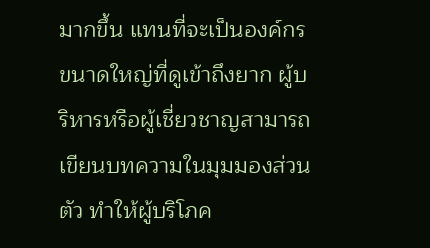มากขึ้น แทนที่จะเป็นองค์กรขนาดใหญ่ที่ดูเข้าถึงยาก ผู้บริหารหรือผู้เชี่ยวชาญสามารถเขียนบทความในมุมมองส่วนตัว ทำให้ผู้บริโภค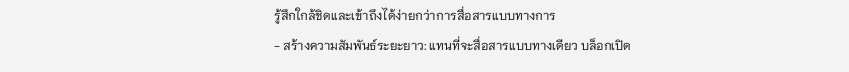รู้สึกใกล้ชิดและเข้าถึงได้ง่ายกว่าการสื่อสารแบบทางการ
- สร้างความสัมพันธ์ระยะยาว: แทนที่จะสื่อสารแบบทางเดียว บล็อกเปิด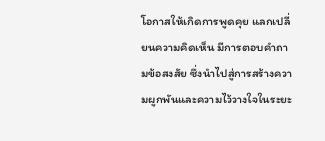โอกาสให้เกิดการพูดคุย แลกเปลี่ยนความคิดเห็น มีการตอบคำถามข้อสงสัย ซึ่งนำไปสู่การสร้างความผูกพันและความไว้วางใจในระยะ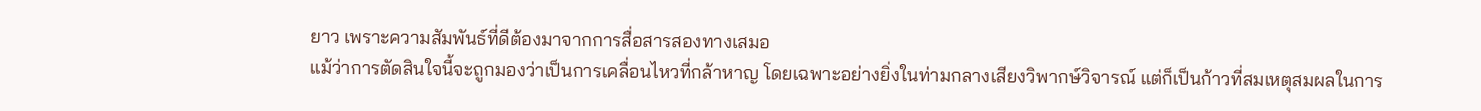ยาว เพราะความสัมพันธ์ที่ดีต้องมาจากการสื่อสารสองทางเสมอ
แม้ว่าการตัดสินใจนี้จะถูกมองว่าเป็นการเคลื่อนไหวที่กล้าหาญ โดยเฉพาะอย่างยิ่งในท่ามกลางเสียงวิพากษ์วิจารณ์ แต่ก็เป็นก้าวที่สมเหตุสมผลในการ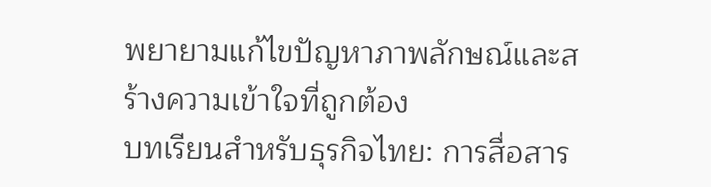พยายามแก้ไขปัญหาภาพลักษณ์และสร้างความเข้าใจที่ถูกต้อง
บทเรียนสำหรับธุรกิจไทย: การสื่อสาร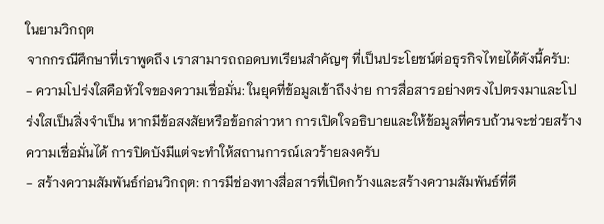ในยามวิกฤต
จากกรณีศึกษาที่เราพูดถึง เราสามารถถอดบทเรียนสำคัญๆ ที่เป็นประโยชน์ต่อธุรกิจไทยได้ดังนี้ครับ:
- ความโปร่งใสคือหัวใจของความเชื่อมั่น: ในยุคที่ข้อมูลเข้าถึงง่าย การสื่อสารอย่างตรงไปตรงมาและโปร่งใสเป็นสิ่งจำเป็น หากมีข้อสงสัยหรือข้อกล่าวหา การเปิดใจอธิบายและให้ข้อมูลที่ครบถ้วนจะช่วยสร้างความเชื่อมั่นได้ การปิดบังมีแต่จะทำให้สถานการณ์เลวร้ายลงครับ
- สร้างความสัมพันธ์ก่อนวิกฤต: การมีช่องทางสื่อสารที่เปิดกว้างและสร้างความสัมพันธ์ที่ดี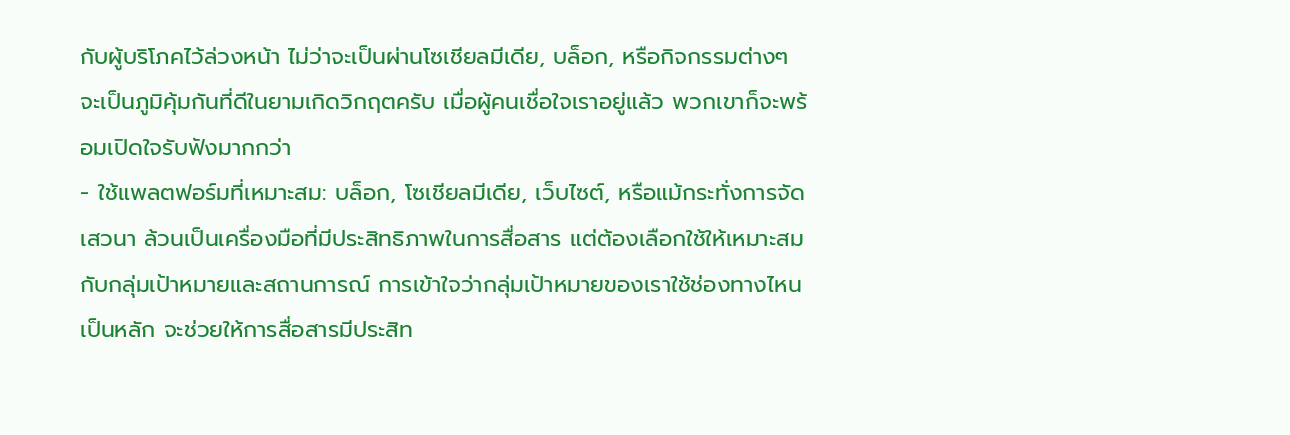กับผู้บริโภคไว้ล่วงหน้า ไม่ว่าจะเป็นผ่านโซเชียลมีเดีย, บล็อก, หรือกิจกรรมต่างๆ จะเป็นภูมิคุ้มกันที่ดีในยามเกิดวิกฤตครับ เมื่อผู้คนเชื่อใจเราอยู่แล้ว พวกเขาก็จะพร้อมเปิดใจรับฟังมากกว่า
- ใช้แพลตฟอร์มที่เหมาะสม: บล็อก, โซเชียลมีเดีย, เว็บไซต์, หรือแม้กระทั่งการจัดเสวนา ล้วนเป็นเครื่องมือที่มีประสิทธิภาพในการสื่อสาร แต่ต้องเลือกใช้ให้เหมาะสมกับกลุ่มเป้าหมายและสถานการณ์ การเข้าใจว่ากลุ่มเป้าหมายของเราใช้ช่องทางไหนเป็นหลัก จะช่วยให้การสื่อสารมีประสิท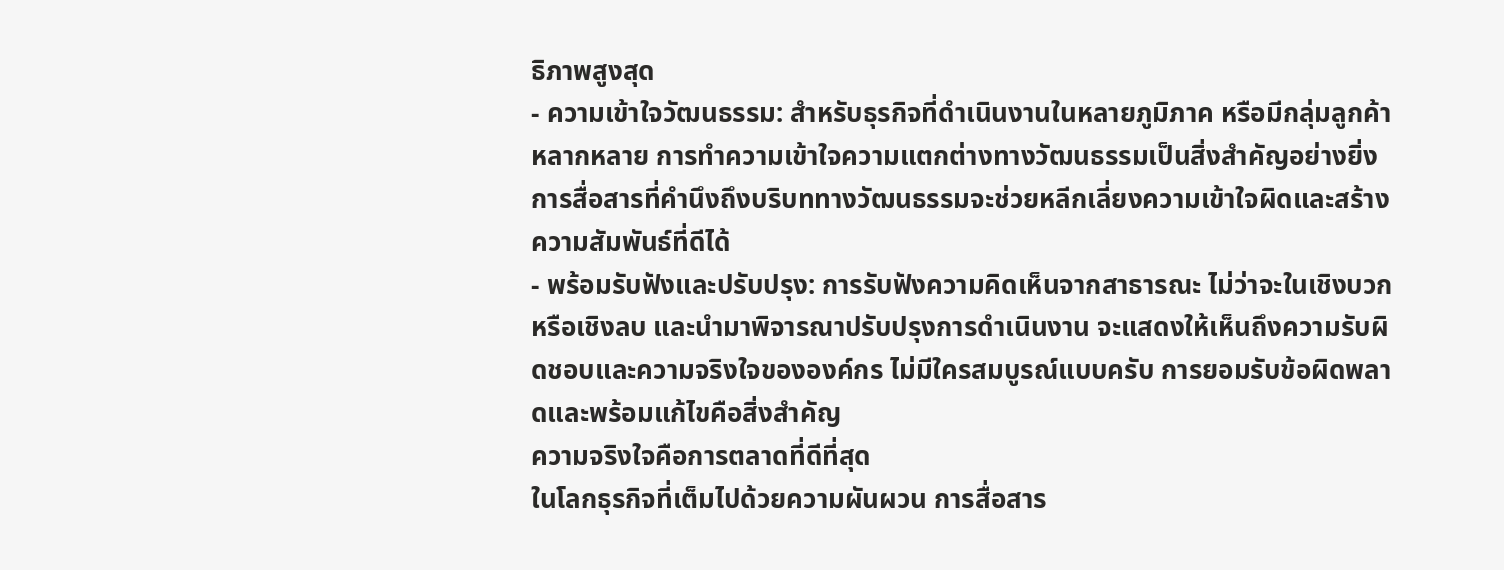ธิภาพสูงสุด
- ความเข้าใจวัฒนธรรม: สำหรับธุรกิจที่ดำเนินงานในหลายภูมิภาค หรือมีกลุ่มลูกค้าหลากหลาย การทำความเข้าใจความแตกต่างทางวัฒนธรรมเป็นสิ่งสำคัญอย่างยิ่ง การสื่อสารที่คำนึงถึงบริบททางวัฒนธรรมจะช่วยหลีกเลี่ยงความเข้าใจผิดและสร้างความสัมพันธ์ที่ดีได้
- พร้อมรับฟังและปรับปรุง: การรับฟังความคิดเห็นจากสาธารณะ ไม่ว่าจะในเชิงบวกหรือเชิงลบ และนำมาพิจารณาปรับปรุงการดำเนินงาน จะแสดงให้เห็นถึงความรับผิดชอบและความจริงใจขององค์กร ไม่มีใครสมบูรณ์แบบครับ การยอมรับข้อผิดพลาดและพร้อมแก้ไขคือสิ่งสำคัญ
ความจริงใจคือการตลาดที่ดีที่สุด
ในโลกธุรกิจที่เต็มไปด้วยความผันผวน การสื่อสาร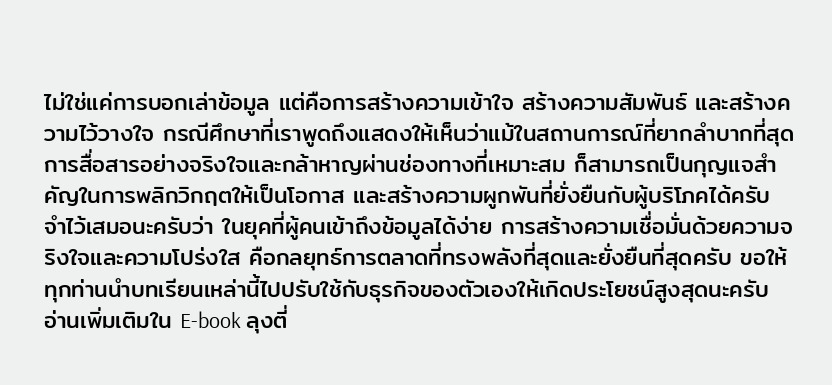ไม่ใช่แค่การบอกเล่าข้อมูล แต่คือการสร้างความเข้าใจ สร้างความสัมพันธ์ และสร้างความไว้วางใจ กรณีศึกษาที่เราพูดถึงแสดงให้เห็นว่าแม้ในสถานการณ์ที่ยากลำบากที่สุด การสื่อสารอย่างจริงใจและกล้าหาญผ่านช่องทางที่เหมาะสม ก็สามารถเป็นกุญแจสำคัญในการพลิกวิกฤตให้เป็นโอกาส และสร้างความผูกพันที่ยั่งยืนกับผู้บริโภคได้ครับ
จำไว้เสมอนะครับว่า ในยุคที่ผู้คนเข้าถึงข้อมูลได้ง่าย การสร้างความเชื่อมั่นด้วยความจริงใจและความโปร่งใส คือกลยุทธ์การตลาดที่ทรงพลังที่สุดและยั่งยืนที่สุดครับ ขอให้ทุกท่านนำบทเรียนเหล่านี้ไปปรับใช้กับธุรกิจของตัวเองให้เกิดประโยชน์สูงสุดนะครับ
อ่านเพิ่มเติมใน E-book ลุงตี่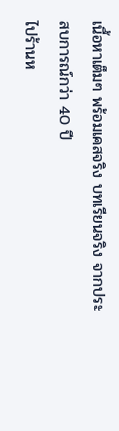เนื้อหาเต็มๆ พร้อมเคสจริง บทเรียนจริง จากประสบการณ์กว่า 40 ปี
ไปร้านห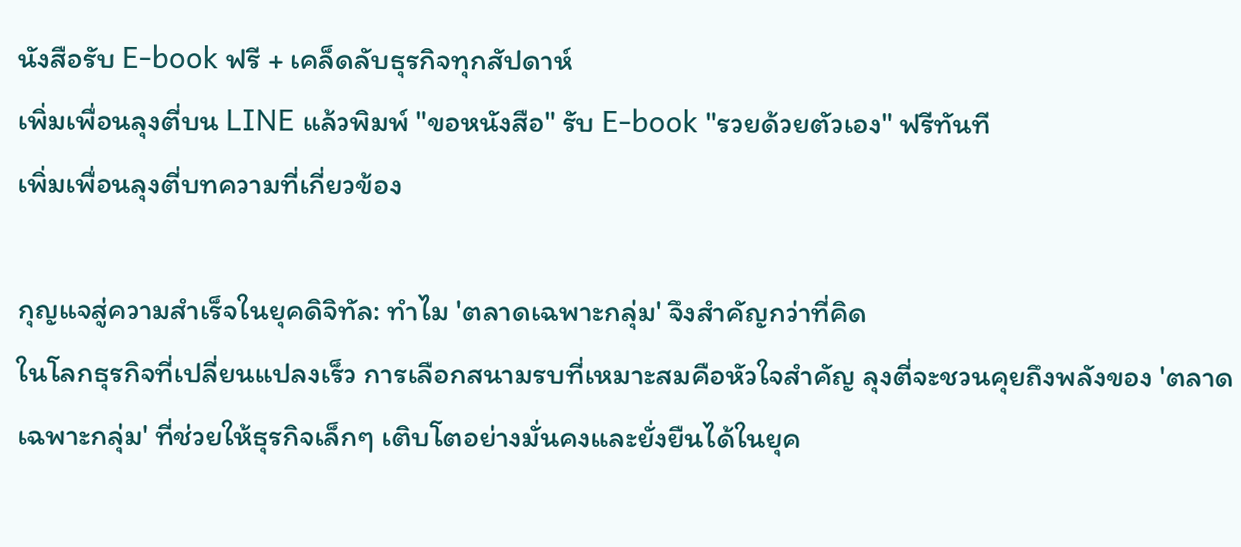นังสือรับ E-book ฟรี + เคล็ดลับธุรกิจทุกสัปดาห์
เพิ่มเพื่อนลุงตี่บน LINE แล้วพิมพ์ "ขอหนังสือ" รับ E-book "รวยด้วยตัวเอง" ฟรีทันที
เพิ่มเพื่อนลุงตี่บทความที่เกี่ยวข้อง

กุญแจสู่ความสำเร็จในยุคดิจิทัล: ทำไม 'ตลาดเฉพาะกลุ่ม' จึงสำคัญกว่าที่คิด
ในโลกธุรกิจที่เปลี่ยนแปลงเร็ว การเลือกสนามรบที่เหมาะสมคือหัวใจสำคัญ ลุงตี่จะชวนคุยถึงพลังของ 'ตลาดเฉพาะกลุ่ม' ที่ช่วยให้ธุรกิจเล็กๆ เติบโตอย่างมั่นคงและยั่งยืนได้ในยุค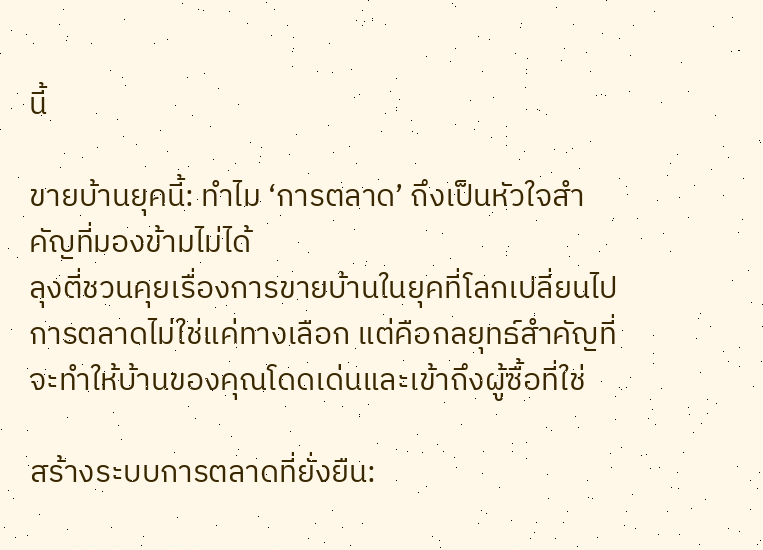นี้

ขายบ้านยุคนี้: ทำไม ‘การตลาด’ ถึงเป็นหัวใจสำคัญที่มองข้ามไม่ได้
ลุงตี่ชวนคุยเรื่องการขายบ้านในยุคที่โลกเปลี่ยนไป การตลาดไม่ใช่แค่ทางเลือก แต่คือกลยุทธ์สำคัญที่จะทำให้บ้านของคุณโดดเด่นและเข้าถึงผู้ซื้อที่ใช่

สร้างระบบการตลาดที่ยั่งยืน: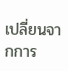เปลี่ยนจากการ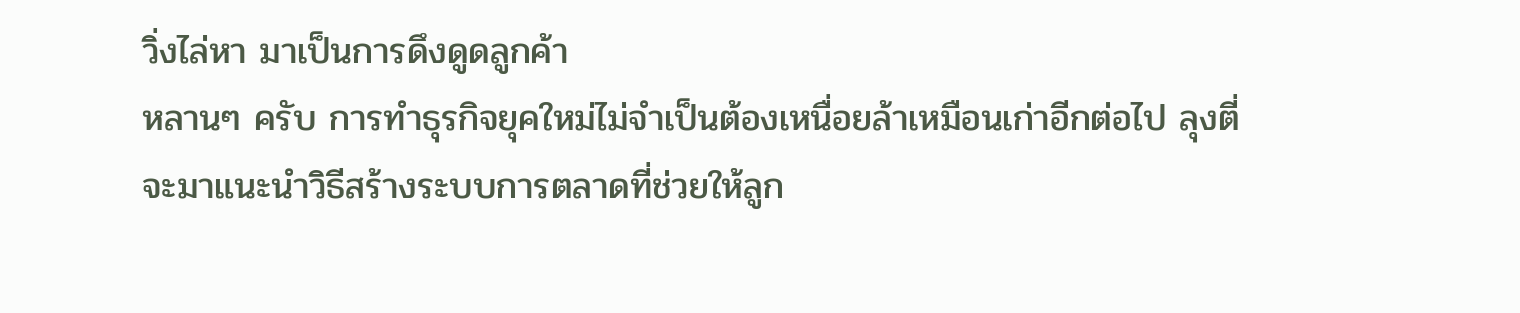วิ่งไล่หา มาเป็นการดึงดูดลูกค้า
หลานๆ ครับ การทำธุรกิจยุคใหม่ไม่จำเป็นต้องเหนื่อยล้าเหมือนเก่าอีกต่อไป ลุงตี่จะมาแนะนำวิธีสร้างระบบการตลาดที่ช่วยให้ลูก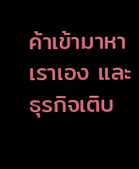ค้าเข้ามาหาเราเอง และธุรกิจเติบ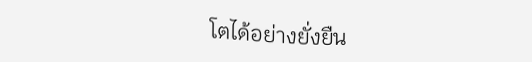โตได้อย่างยั่งยืน